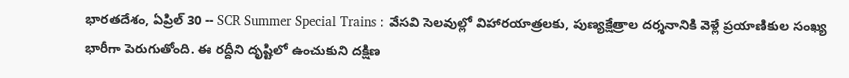భారతదేశం, ఏప్రిల్ 30 -- SCR Summer Special Trains : వేసవి సెలవుల్లో విహారయాత్రలకు, పుణ్యక్షేత్రాల దర్శనానికి వెళ్లే ప్రయాణికుల సంఖ్య భారీగా పెరుగుతోంది. ఈ రద్దీని దృష్టిలో ఉంచుకుని దక్షిణ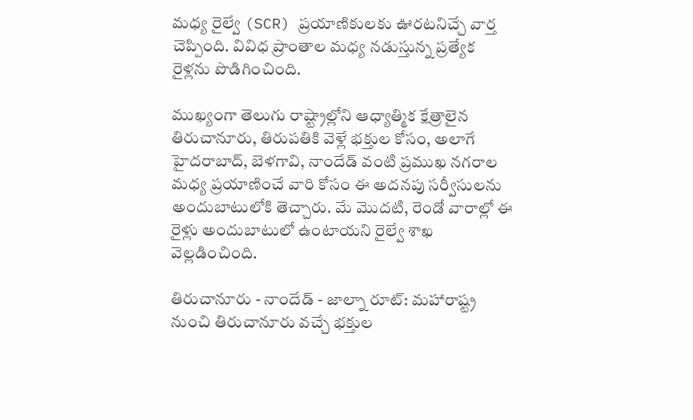మధ్య రైల్వే (SCR) ప్రయాణికులకు ఊరటనిచ్చే వార్త చెప్పింది. వివిధ ప్రాంతాల మధ్య నడుస్తున్న ప్రత్యేక రైళ్లను పొడిగించింది.

ముఖ్యంగా తెలుగు రాష్ట్రాల్లోని ఆధ్యాత్మిక క్షేత్రాలైన తిరుచానూరు, తిరుపతికి వెళ్లే భక్తుల కోసం, అలాగే హైదరాబాద్, బెళగావి, నాందేడ్ వంటి ప్రముఖ నగరాల మధ్య ప్రయాణించే వారి కోసం ఈ అదనపు సర్వీసులను అందుబాటులోకి తెచ్చారు. మే మొదటి, రెండో వారాల్లో ఈ రైళ్లు అందుబాటులో ఉంటాయని రైల్వే శాఖ వెల్లడించింది.

తిరుచానూరు - నాందేడ్ - జాల్నా రూట్: మహారాష్ట్ర నుంచి తిరుచానూరు వచ్చే భక్తుల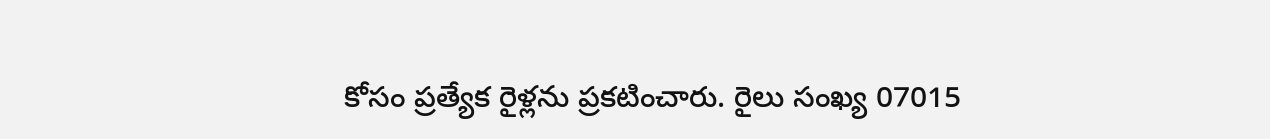కోసం ప్రత్యేక రైళ్లను ప్రకటించారు. రైలు సంఖ్య 07015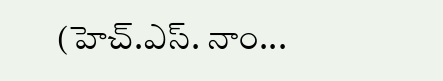(హెచ్.ఎస్. నాం...